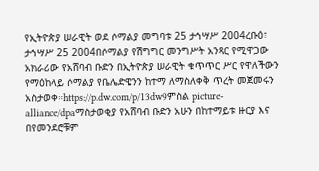የኢትዮጵያ ሠራዊት ወደ ሶማልያ መግባቱ 25 ታኅሣሥ 2004ረቡዕ፣ ታኅሣሥ 25 2004በሶማልያ የሽግግር መንግሥት አንጻር የሚዋጋው አክራሪው የአሸባብ ቡድን በኢትዮጵያ ሠራዊት ቁጥጥር ሥር የዋለችውን የማዕከላይ ሶማልያ የቤሌድዌንን ከተማ ለማስለቀቅ ጥረት መጀመሩን አስታወቀ።https://p.dw.com/p/13dw9ምስል picture-alliance/dpaማስታወቂያ የአሸባብ ቡድን አሁን በከተማይቱ ዙርያ እና በየመንደሮቹም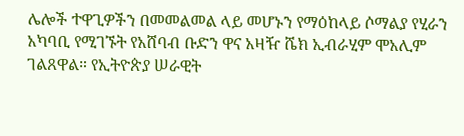ሌሎች ተዋጊዎችን በመመልመል ላይ መሆኑን የማዕከላይ ሶማልያ የሂራን አካባቢ የሚገኙት የአሸባብ ቡድን ዋና አዛዥ ሼክ ኢብራሂም ሞአሊም ገልጸዋል። የኢትዮጵያ ሠራዊት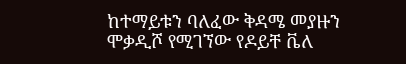ከተማይቱን ባለፈው ቅዳሜ መያዙን ሞቃዲሾ የሚገኘው የዶይቸ ቬለ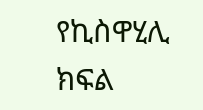የኪስዋሂሊ ክፍል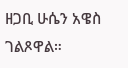ዘጋቢ ሁሴን አዌስ ገልጾዋል።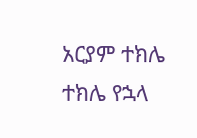አርያም ተክሌ ተክሌ የኋላ